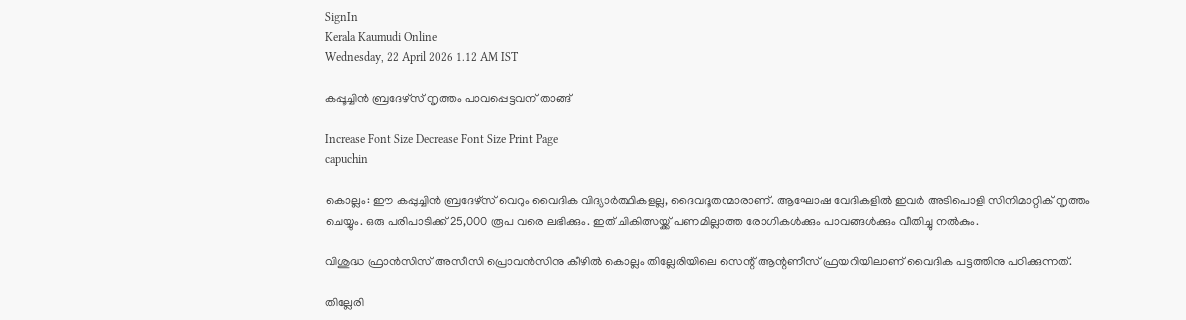SignIn
Kerala Kaumudi Online
Wednesday, 22 April 2026 1.12 AM IST

കപ്പൂച്ചിൻ ബ്രദേഴ്സ് നൃത്തം പാവപ്പെട്ടവന് താങ്ങ്

Increase Font Size Decrease Font Size Print Page
capuchin

കൊല്ലം: ഈ കപ്പുച്ചിൻ ബ്രദേഴ്സ് വെറും വൈദിക വിദ്യാർത്ഥികളല്ല, ദൈവദൂതന്മാരാണ്. ആഘോഷ വേദികളിൽ ഇവർ അടിപൊളി സിനിമാറ്റിക് നൃത്തം ചെയ്യും. ഒരു പരിപാടിക്ക് 25,000 രൂപ വരെ ലഭിക്കും. ഇത് ചികിത്സയ്ക്ക് പണമില്ലാത്ത രോഗികൾക്കും പാവങ്ങൾക്കും വീതിച്ചു നൽകും.

വിശുദ്ധ ഫ്രാൻസിസ് അസീസി പ്രൊവൻസിനു കീഴിൽ കൊല്ലം തില്ലേരിയിലെ സെന്റ് ആന്റണീസ് ഫ്രയറിയിലാണ് വൈദിക പട്ടത്തിനു പഠിക്കുന്നത്.

തില്ലേരി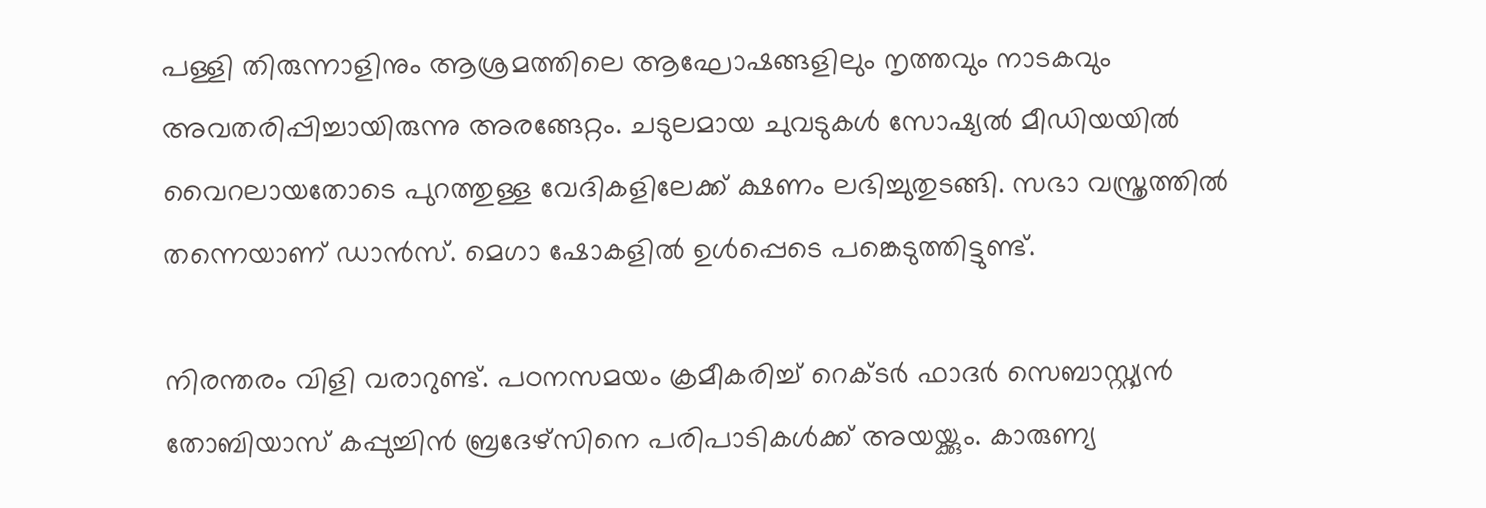പള്ളി തിരുന്നാളിനും ആശ്രമത്തിലെ ആഘോഷങ്ങളിലും നൃത്തവും നാടകവും അവതരിപ്പിച്ചായിരുന്നു അരങ്ങേറ്റം. ചടുലമായ ചുവടുകൾ സോഷ്യൽ മീഡിയയിൽ വൈറലായതോടെ പുറത്തുള്ള വേദികളിലേക്ക് ക്ഷണം ലഭിച്ചുതുടങ്ങി. സഭാ വസ്ത്രത്തിൽ തന്നെയാണ് ഡാൻസ്. മെഗാ ഷോകളിൽ ഉൾപ്പെടെ പങ്കെടുത്തിട്ടുണ്ട്.

നിരന്തരം വിളി വരാറുണ്ട്. പഠനസമയം ക്രമീകരിച്ച് റെക്ടർ ഫാദർ സെബാസ്റ്റ്യൻ തോബിയാസ് കപ്പുച്ചിൻ ബ്രദേഴ്സിനെ പരിപാടികൾക്ക് അയയ്ക്കും. കാരുണ്യ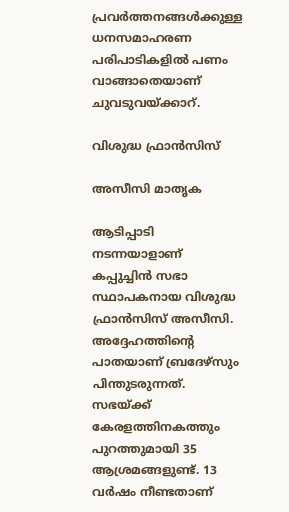പ്രവർത്തനങ്ങൾക്കുള്ള ധനസമാഹരണ പരിപാടികളിൽ പണം വാങ്ങാതെയാണ് ചുവടുവയ്ക്കാറ്.

വിശുദ്ധ ഫ്രാൻസിസ്

അസീസി മാതൃക

ആടിപ്പാടി നടന്നയാളാണ് കപ്പുച്ചിൻ സഭാ സ്ഥാപകനായ വിശുദ്ധ ഫ്രാൻസിസ് അസീസി. അദ്ദേഹത്തിന്റെ പാതയാണ് ബ്രദേഴ്സും പിന്തുടരുന്നത്. സഭയ്ക്ക് കേരളത്തിനകത്തും പുറത്തുമായി 35 ആശ്രമങ്ങളുണ്ട്. 13 വർഷം നീണ്ടതാണ്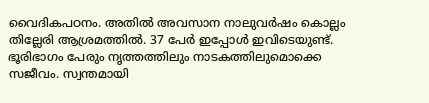വൈദികപഠനം. അതിൽ അവസാന നാലുവർഷം കൊല്ലം തില്ലേരി ആശ്രമത്തിൽ. 37 പേർ ഇപ്പോൾ ഇവിടെയുണ്ട്. ഭൂരിഭാഗം പേരും നൃത്തത്തിലും നാടകത്തിലുമൊക്കെ സജീവം. സ്വന്തമായി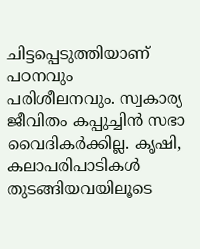ചിട്ടപ്പെടുത്തിയാണ് പഠനവും പരിശീലനവും. സ്വകാര്യ ജീവിതം കപ്പുച്ചിൻ സഭാ വൈദികർക്കില്ല. കൃഷി, കലാപരിപാടികൾ തുടങ്ങിയവയിലൂടെ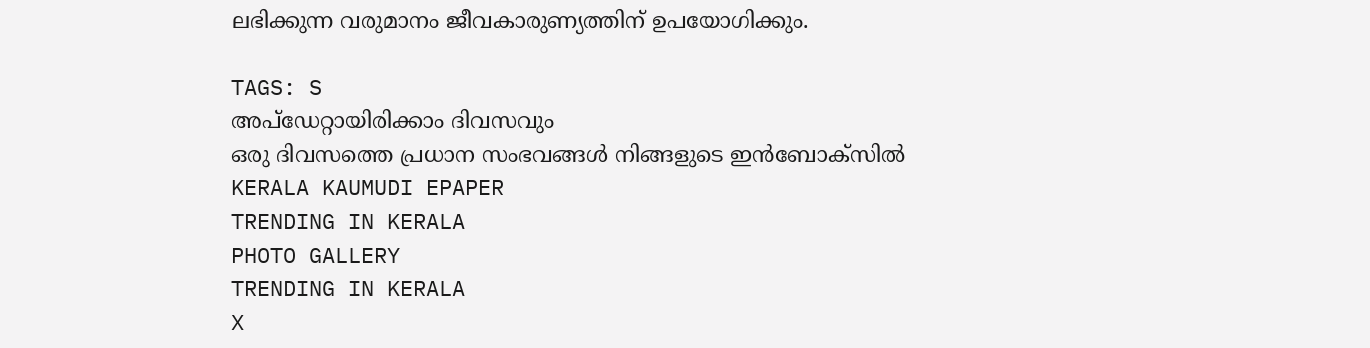ലഭിക്കുന്ന വരുമാനം ജീവകാരുണ്യത്തിന് ഉപയോഗിക്കും.

TAGS: S
അപ്ഡേറ്റായിരിക്കാം ദിവസവും
ഒരു ദിവസത്തെ പ്രധാന സംഭവങ്ങൾ നിങ്ങളുടെ ഇൻബോക്സിൽ
KERALA KAUMUDI EPAPER
TRENDING IN KERALA
PHOTO GALLERY
TRENDING IN KERALA
X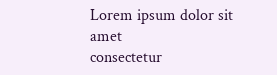Lorem ipsum dolor sit amet
consectetur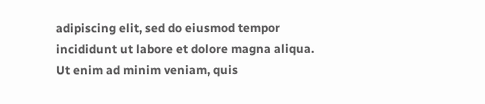adipiscing elit, sed do eiusmod tempor incididunt ut labore et dolore magna aliqua. Ut enim ad minim veniam, quis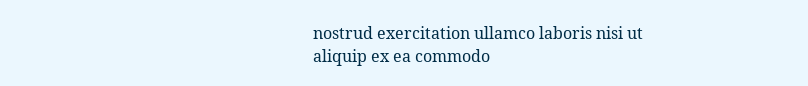nostrud exercitation ullamco laboris nisi ut aliquip ex ea commodo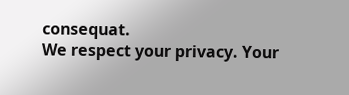consequat.
We respect your privacy. Your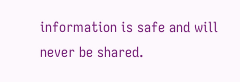information is safe and will never be shared.